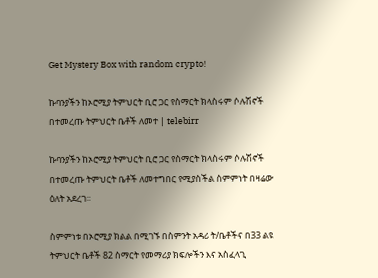Get Mystery Box with random crypto!

ኩባንያችን ከኦሮሚያ ትምህርት ቢሮ ጋር የስማርት ክላስሩም ሶሉሽኖች በተመረጡ ትምህርት ቤቶች ለመተ | telebirr

ኩባንያችን ከኦሮሚያ ትምህርት ቢሮ ጋር የስማርት ክላስሩም ሶሉሽኖች በተመረጡ ትምህርት ቤቶች ለመተግበር የሚያስችል ስምምነት በዛሬው ዕለት አደረገ፡፡

ስምምነቱ በኦሮሚያ ክልል በሚገኙ በስምንት አዳሪ ት/ቤቶችና በ33 ልዩ ትምህርት ቤቶች 82 ስማርት የመማሪያ ክፍሎችን እና አስፈላጊ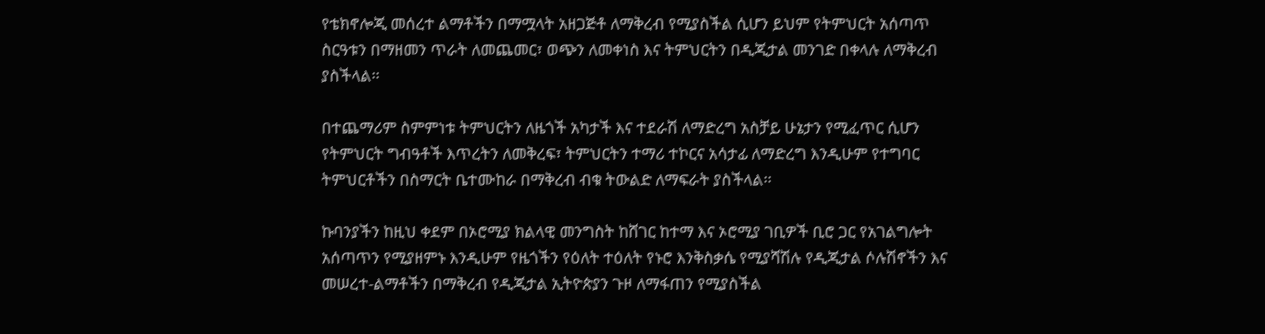የቴክኖሎጂ መሰረተ ልማቶችን በማሟላት አዘጋጅቶ ለማቅረብ የሚያስችል ሲሆን ይህም የትምህርት አሰጣጥ ስርዓቱን በማዘመን ጥራት ለመጨመር፣ ወጭን ለመቀነስ እና ትምህርትን በዲጂታል መንገድ በቀላሉ ለማቅረብ ያስችላል፡፡

በተጨማሪም ስምምነቱ ትምህርትን ለዜጎች አካታች እና ተደራሽ ለማድረግ አስቻይ ሁኔታን የሚፈጥር ሲሆን የትምህርት ግብዓቶች እጥረትን ለመቅረፍ፣ ትምህርትን ተማሪ ተኮርና አሳታፊ ለማድረግ እንዲሁም የተግባር ትምህርቶችን በስማርት ቤተሙከራ በማቅረብ ብቁ ትውልድ ለማፍራት ያስችላል፡፡

ኩባንያችን ከዚህ ቀደም በኦሮሚያ ክልላዊ መንግስት ከሸገር ከተማ እና ኦሮሚያ ገቢዎች ቢሮ ጋር የአገልግሎት አሰጣጥን የሚያዘምኑ እንዲሁም የዜጎችን የዕለት ተዕለት የኑሮ እንቅስቃሴ የሚያሻሽሉ የዲጂታል ሶሉሽኖችን እና መሠረተ-ልማቶችን በማቅረብ የዲጂታል ኢትዮጵያን ጉዞ ለማፋጠን የሚያስችል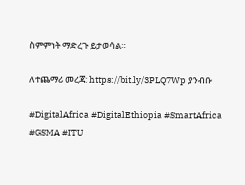ስምምነት ማድረጉ ይታወሳል።

ለተጨማሪ መረጃ: https://bit.ly/3PLQ7Wp ያንብቡ

#DigitalAfrica #DigitalEthiopia #SmartAfrica #GSMA #ITU